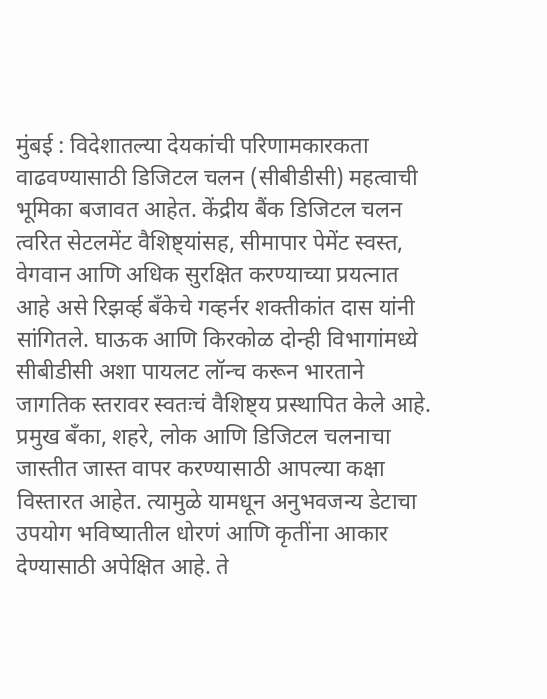मुंबई : विदेशातल्या देयकांची परिणामकारकता वाढवण्यासाठी डिजिटल चलन (सीबीडीसी) महत्वाची भूमिका बजावत आहेत. केंद्रीय बैंक डिजिटल चलन त्वरित सेटलमेंट वैशिष्ट्यांसह, सीमापार पेमेंट स्वस्त, वेगवान आणि अधिक सुरक्षित करण्याच्या प्रयत्नात आहे असे रिझर्व्ह बँकेचे गव्हर्नर शक्तीकांत दास यांनी सांगितले. घाऊक आणि किरकोळ दोन्ही विभागांमध्ये सीबीडीसी अशा पायलट लॉन्च करून भारताने जागतिक स्तरावर स्वतःचं वैशिष्ट्य प्रस्थापित केले आहे.
प्रमुख बँका, शहरे, लोक आणि डिजिटल चलनाचा जास्तीत जास्त वापर करण्यासाठी आपल्या कक्षा विस्तारत आहेत. त्यामुळे यामधून अनुभवजन्य डेटाचा उपयोग भविष्यातील धोरणं आणि कृतींना आकार देण्यासाठी अपेक्षित आहे. ते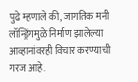पुढे म्हणाले की, जागतिक मनी लॉन्ड्रिंगमुळे निर्माण झालेल्या आव्हानांवरही विचार करण्याची गरज आहे.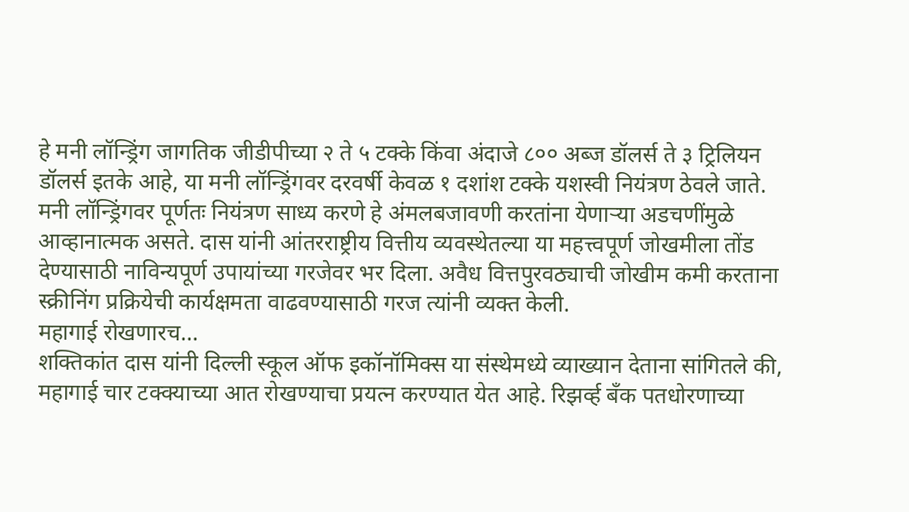हे मनी लॉन्ड्रिंग जागतिक जीडीपीच्या २ ते ५ टक्के किंवा अंदाजे ८०० अब्ज डॉलर्स ते ३ ट्रिलियन डॉलर्स इतके आहे, या मनी लॉन्ड्रिंगवर दरवर्षी केवळ १ दशांश टक्के यशस्वी नियंत्रण ठेवले जाते.
मनी लॉन्ड्रिंगवर पूर्णतः नियंत्रण साध्य करणे हे अंमलबजावणी करतांना येणाऱ्या अडचणींमुळे आव्हानात्मक असते. दास यांनी आंतरराष्ट्रीय वित्तीय व्यवस्थेतल्या या महत्त्वपूर्ण जोखमीला तोंड देण्यासाठी नाविन्यपूर्ण उपायांच्या गरजेवर भर दिला. अवैध वित्तपुरवठ्याची जोखीम कमी करताना स्क्रीनिंग प्रक्रियेची कार्यक्षमता वाढवण्यासाठी गरज त्यांनी व्यक्त केली.
महागाई रोखणारच…
शक्तिकांत दास यांनी दिल्ली स्कूल ऑफ इकॉनॉमिक्स या संस्थेमध्ये व्याख्यान देताना सांगितले की, महागाई चार टक्क्याच्या आत रोखण्याचा प्रयत्न करण्यात येत आहे. रिझर्व्ह बँक पतधोरणाच्या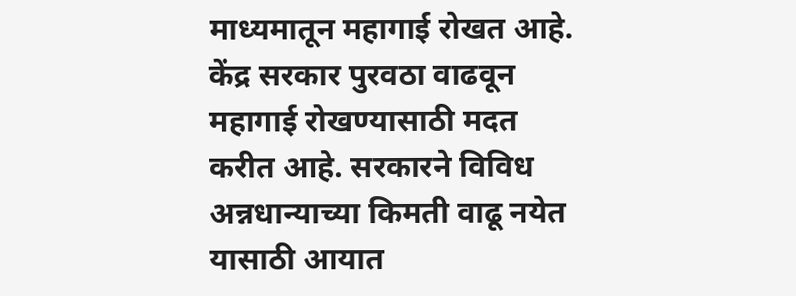माध्यमातून महागाई रोखत आहे. केंद्र सरकार पुरवठा वाढवून महागाई रोखण्यासाठी मदत करीत आहे. सरकारने विविध अन्नधान्याच्या किमती वाढू नयेत यासाठी आयात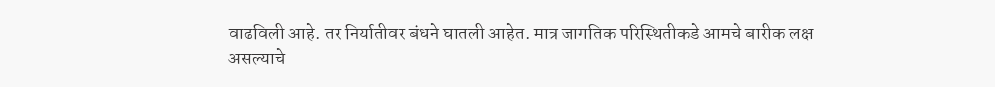वाढविली आहे. तर निर्यातीवर बंधने घातली आहेत. मात्र जागतिक परिस्थितीकडे आमचे बारीक लक्ष असल्याचे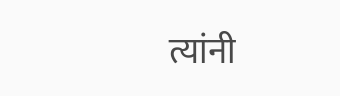त्यांनी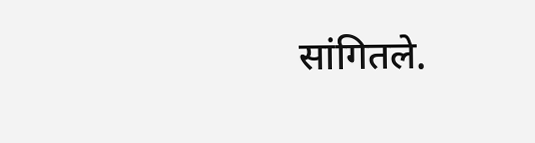सांगितले.